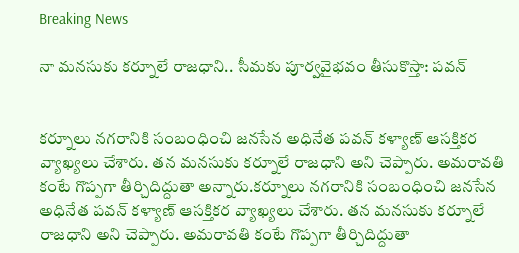Breaking News

నా మనసుకు కర్నూలే రాజధాని.. సీమకు పూర్వవైభవం తీసుకొస్తా: పవన్


కర్నూలు నగరానికి సంబంధించి జనసేన అధినేత పవన్ కళ్యాణ్ ఆసక్తికర వ్యాఖ్యలు చేశారు. తన మనసుకు కర్నూలే రాజధాని అని చెప్పారు. అమరావతి కంటే గొప్పగా తీర్చిదిద్దుతా అన్నారు.కర్నూలు నగరానికి సంబంధించి జనసేన అధినేత పవన్ కళ్యాణ్ ఆసక్తికర వ్యాఖ్యలు చేశారు. తన మనసుకు కర్నూలే రాజధాని అని చెప్పారు. అమరావతి కంటే గొప్పగా తీర్చిదిద్దుతా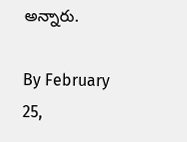అన్నారు.

By February 25,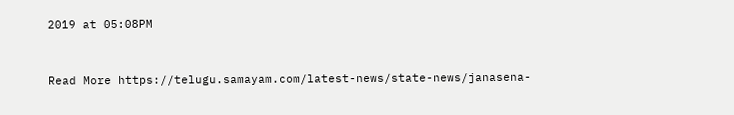2019 at 05:08PM


Read More https://telugu.samayam.com/latest-news/state-news/janasena-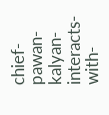chief-pawan-kalyan-interacts-with-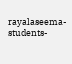rayalaseema-students-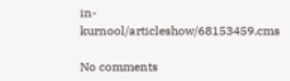in-kurnool/articleshow/68153459.cms

No comments